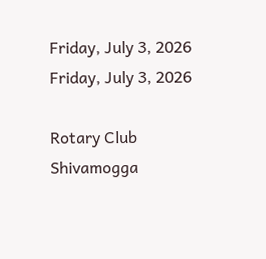Friday, July 3, 2026
Friday, July 3, 2026

Rotary Club Shivamogga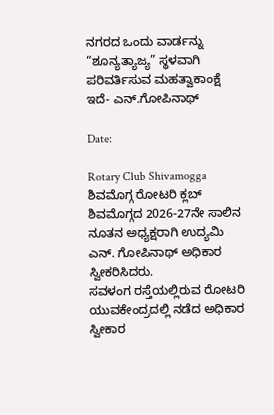ನಗರದ ಒಂದು ವಾರ್ಡನ್ನು “ಶೂನ್ಯತ್ಯಾಜ್ಯ” ಸ್ಥಳವಾಗಿ ಪರಿವರ್ತಿಸುವ ಮಹತ್ವಾಕಾಂಕ್ಷೆ ಇದೆ- ಎನ್.ಗೋಪಿನಾಥ್

Date:

Rotary Club Shivamogga ಶಿವಮೊಗ್ಗ ರೋಟರಿ ಕ್ಲಬ್ ಶಿವಮೊಗ್ಗದ 2026-27ನೇ ಸಾಲಿನ ನೂತನ ಅಧ್ಯಕ್ಷರಾಗಿ ಉದ್ಯಮಿ ಎನ್. ಗೋಪಿನಾಥ್ ಅಧಿಕಾರ ಸ್ವೀಕರಿಸಿದರು.
ಸವಳಂಗ ರಸ್ತೆಯಲ್ಲಿರುವ ರೋಟರಿ ಯುವಕೇಂದ್ರದಲ್ಲಿ ನಡೆದ ಅಧಿಕಾರ ಸ್ವೀಕಾರ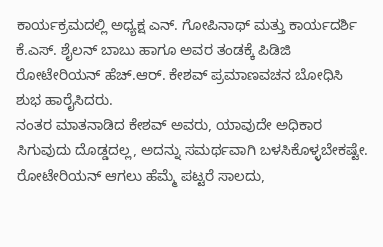ಕಾರ್ಯಕ್ರಮದಲ್ಲಿ ಅಧ್ಯಕ್ಷ ಎನ್. ಗೋಪಿನಾಥ್ ಮತ್ತು ಕಾರ್ಯದರ್ಶಿ ಕೆ.ಎಸ್. ಶೈಲನ್ ಬಾಬು ಹಾಗೂ ಅವರ ತಂಡಕ್ಕೆ ಪಿಡಿಜಿ ರೋಟೇರಿಯನ್ ಹೆಚ್.ಆರ್. ಕೇಶವ್ ಪ್ರಮಾಣವಚನ ಬೋಧಿಸಿ ಶುಭ ಹಾರೈಸಿದರು.
ನಂತರ ಮಾತನಾಡಿದ ಕೇಶವ್ ಅವರು, ಯಾವುದೇ ಅಧಿಕಾರ ಸಿಗುವುದು ದೊಡ್ಡದಲ್ಲ, ಅದನ್ನು ಸಮರ್ಥವಾಗಿ ಬಳಸಿಕೊಳ್ಳಬೇಕಷ್ಟೇ. ರೋಟೇರಿಯನ್ ಆಗಲು ಹೆಮ್ಮೆ ಪಟ್ಟರೆ ಸಾಲದು,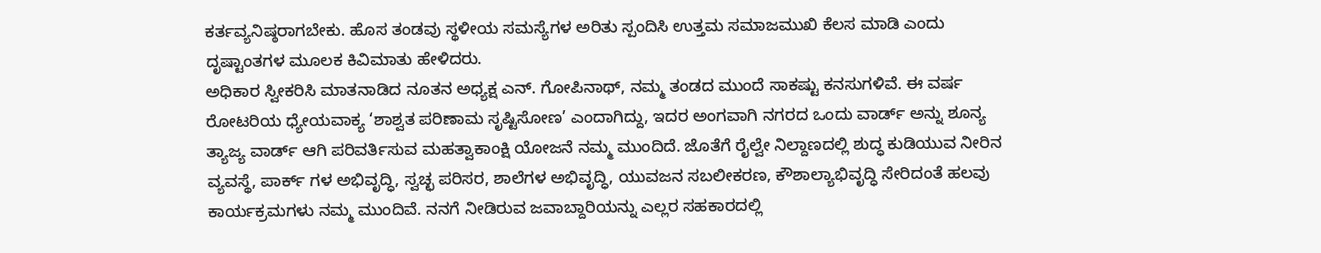ಕರ್ತವ್ಯನಿಷ್ಠರಾಗಬೇಕು. ಹೊಸ ತಂಡವು ಸ್ಥಳೀಯ ಸಮಸ್ಯೆಗಳ ಅರಿತು ಸ್ಪಂದಿಸಿ ಉತ್ತಮ ಸಮಾಜಮುಖಿ ಕೆಲಸ ಮಾಡಿ ಎಂದು ದೃಷ್ಟಾಂತಗಳ ಮೂಲಕ ಕಿವಿಮಾತು ಹೇಳಿದರು.
ಅಧಿಕಾರ ಸ್ವೀಕರಿಸಿ ಮಾತನಾಡಿದ ನೂತನ ಅಧ್ಯಕ್ಷ ಎನ್. ಗೋಪಿನಾಥ್, ನಮ್ಮ ತಂಡದ ಮುಂದೆ ಸಾಕಷ್ಟು ಕನಸುಗಳಿವೆ. ಈ ವರ್ಷ ರೋಟರಿಯ ಧ್ಯೇಯವಾಕ್ಯ ‘ಶಾಶ್ವತ ಪರಿಣಾಮ ಸೃಷ್ಟಿಸೋಣ’ ಎಂದಾಗಿದ್ದು, ಇದರ ಅಂಗವಾಗಿ ನಗರದ ಒಂದು ವಾರ್ಡ್ ಅನ್ನು ಶೂನ್ಯ ತ್ಯಾಜ್ಯ ವಾರ್ಡ್ ಆಗಿ ಪರಿವರ್ತಿಸುವ ಮಹತ್ವಾಕಾಂಕ್ಷಿ ಯೋಜನೆ ನಮ್ಮ ಮುಂದಿದೆ. ಜೊತೆಗೆ ರೈಲ್ವೇ ನಿಲ್ದಾಣದಲ್ಲಿ ಶುದ್ಧ ಕುಡಿಯುವ ನೀರಿನ ವ್ಯವಸ್ಥೆ, ಪಾರ್ಕ್ ಗಳ ಅಭಿವೃದ್ಧಿ, ಸ್ವಚ್ಛ ಪರಿಸರ, ಶಾಲೆಗಳ ಅಭಿವೃದ್ಧಿ, ಯುವಜನ ಸಬಲೀಕರಣ, ಕೌಶಾಲ್ಯಾಭಿವೃದ್ಧಿ ಸೇರಿದಂತೆ ಹಲವು ಕಾರ್ಯಕ್ರಮಗಳು ನಮ್ಮ ಮುಂದಿವೆ. ನನಗೆ ನೀಡಿರುವ ಜವಾಬ್ದಾರಿಯನ್ನು ಎಲ್ಲರ ಸಹಕಾರದಲ್ಲಿ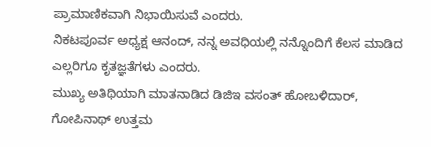ಪ್ರಾಮಾಣಿಕವಾಗಿ ನಿಭಾಯಿಸುವೆ ಎಂದರು.
ನಿಕಟಪೂರ್ವ ಅಧ್ಯಕ್ಷ ಆನಂದ್, ನನ್ನ ಅವಧಿಯಲ್ಲಿ ನನ್ನೊಂದಿಗೆ ಕೆಲಸ ಮಾಡಿದ ಎಲ್ಲರಿಗೂ ಕೃತಜ್ಞತೆಗಳು ಎಂದರು.
ಮುಖ್ಯ ಅತಿಥಿಯಾಗಿ ಮಾತನಾಡಿದ ಡಿಜಿಇ ವಸಂತ್ ಹೋಬಳಿದಾರ್, ಗೋಪಿನಾಥ್ ಉತ್ತಮ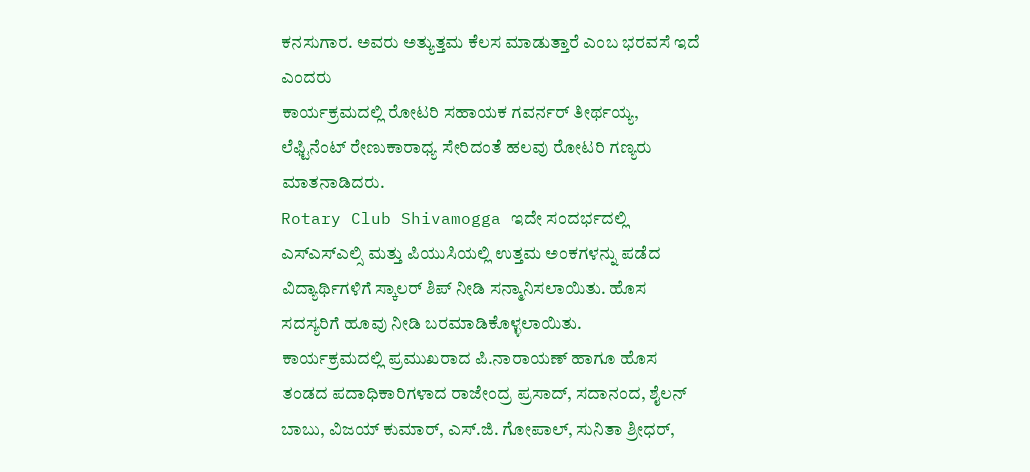ಕನಸುಗಾರ. ಅವರು ಅತ್ಯುತ್ತಮ ಕೆಲಸ ಮಾಡುತ್ತಾರೆ ಎಂಬ ಭರವಸೆ ಇದೆ ಎಂದರು
ಕಾರ್ಯಕ್ರಮದಲ್ಲಿ ರೋಟರಿ ಸಹಾಯಕ ಗವರ್ನರ್ ತೀರ್ಥಯ್ಯ, ಲೆಫ್ಟಿನೆಂಟ್ ರೇಣುಕಾರಾಧ್ಯ ಸೇರಿದಂತೆ ಹಲವು ರೋಟರಿ ಗಣ್ಯರು ಮಾತನಾಡಿದರು.
Rotary Club Shivamogga ಇದೇ ಸಂದರ್ಭದಲ್ಲಿ ಎಸ್ಎಸ್ಎಲ್ಸಿ ಮತ್ತು ಪಿಯುಸಿಯಲ್ಲಿ ಉತ್ತಮ ಅಂಕಗಳನ್ನು ಪಡೆದ ವಿದ್ಯಾರ್ಥಿಗಳಿಗೆ ಸ್ಕಾಲರ್ ಶಿಪ್ ನೀಡಿ ಸನ್ಮಾನಿಸಲಾಯಿತು. ಹೊಸ ಸದಸ್ಯರಿಗೆ ಹೂವು ನೀಡಿ ಬರಮಾಡಿಕೊಳ್ಳಲಾಯಿತು.
ಕಾರ್ಯಕ್ರಮದಲ್ಲಿ ಪ್ರಮುಖರಾದ ಪಿ.ನಾರಾಯಣ್ ಹಾಗೂ ಹೊಸ ತಂಡದ ಪದಾಧಿಕಾರಿಗಳಾದ ರಾಜೇಂದ್ರ ಪ್ರಸಾದ್, ಸದಾನಂದ, ಶೈಲನ್ ಬಾಬು, ವಿಜಯ್ ಕುಮಾರ್, ಎಸ್.ಜಿ. ಗೋಪಾಲ್, ಸುನಿತಾ ಶ್ರೀಧರ್,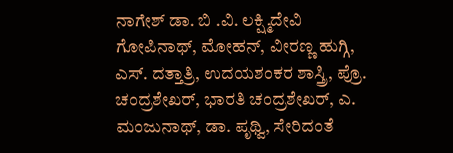ನಾಗೇಶ್ ಡಾ. ಬಿ .ವಿ. ಲಕ್ಷ್ಮಿದೇವಿ ಗೋಪಿನಾಥ್, ಮೋಹನ್, ವೀರಣ್ಣ ಹುಗ್ಗಿ, ಎಸ್. ದತ್ತಾತ್ರಿ, ಉದಯಶಂಕರ ಶಾಸ್ತ್ರಿ, ಪ್ರೊ. ಚಂದ್ರಶೇಖರ್, ಭಾರತಿ ಚಂದ್ರಶೇಖರ್, ಎ. ಮಂಜುನಾಥ್, ಡಾ. ಪೃಥ್ವಿ, ಸೇರಿದಂತೆ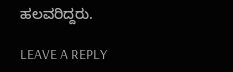ಹಲವರಿದ್ದರು.

LEAVE A REPLY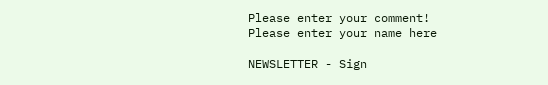Please enter your comment!
Please enter your name here

NEWSLETTER - Sign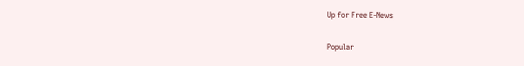Up for Free E-News

Popular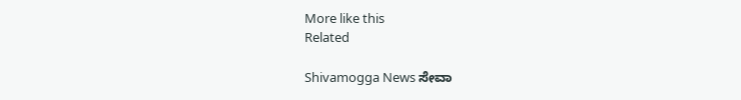More like this
Related

Shivamogga News ಸೇವಾ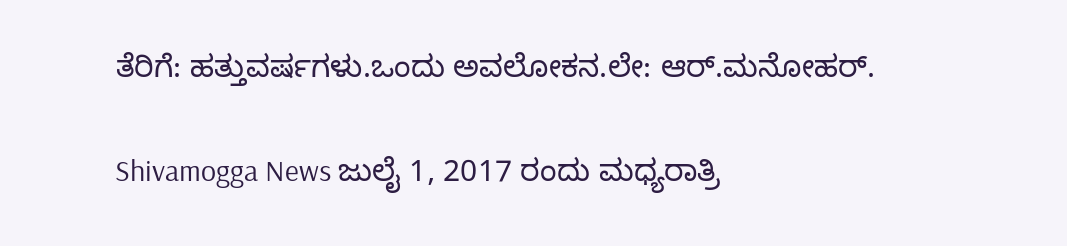ತೆರಿಗೆ: ಹತ್ತುವರ್ಷಗಳು.ಒಂದು ಅವಲೋಕನ.ಲೇ: ಆರ್.ಮನೋಹರ್.

Shivamogga News ಜುಲೈ 1, 2017 ರಂದು ಮಧ್ಯರಾತ್ರಿ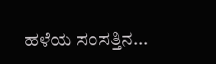ಹಳೆಯ ಸಂಸತ್ತಿನ...